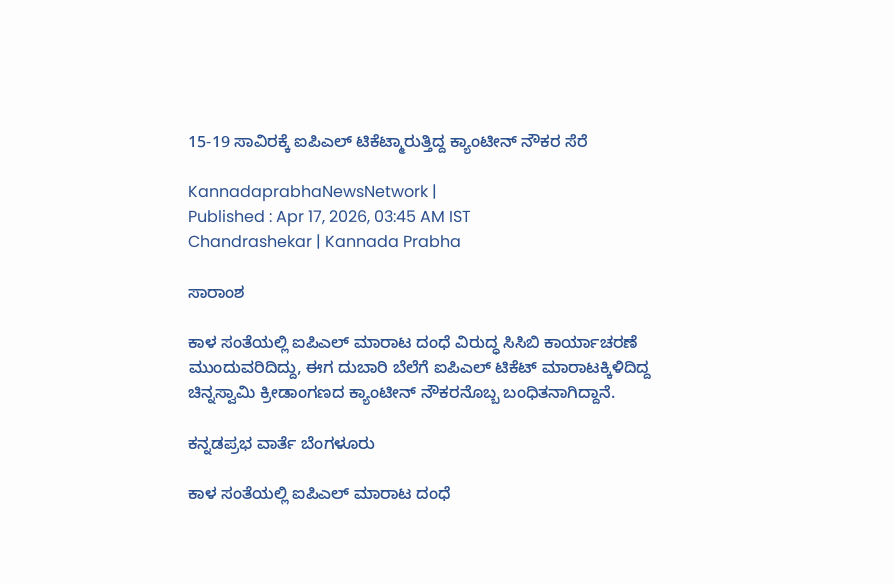15-19 ಸಾವಿರಕ್ಕೆ ಐಪಿಎಲ್ ಟಿಕೆಟ್ಮಾರುತ್ತಿದ್ದ ಕ್ಯಾಂಟೀನ್‌ ನೌಕರ ಸೆರೆ

KannadaprabhaNewsNetwork |
Published : Apr 17, 2026, 03:45 AM IST
Chandrashekar | Kannada Prabha

ಸಾರಾಂಶ

ಕಾಳ ಸಂತೆಯಲ್ಲಿ ಐಪಿಎಲ್ ಮಾರಾಟ ದಂಧೆ ವಿರುದ್ಧ ಸಿಸಿಬಿ ಕಾರ್ಯಾಚರಣೆ ಮುಂದುವರಿದಿದ್ದು, ಈಗ ದುಬಾರಿ ಬೆಲೆಗೆ ಐಪಿಎಲ್ ಟಿಕೆಟ್ ಮಾರಾಟಕ್ಕಿಳಿದಿದ್ದ ಚಿನ್ನಸ್ವಾಮಿ ಕ್ರೀಡಾಂಗಣದ ಕ್ಯಾಂಟೀನ್‌ ನೌಕರನೊಬ್ಬ ಬಂಧಿತನಾಗಿದ್ದಾನೆ.

ಕನ್ನಡಪ್ರಭ ವಾರ್ತೆ ಬೆಂಗಳೂರು

ಕಾಳ ಸಂತೆಯಲ್ಲಿ ಐಪಿಎಲ್ ಮಾರಾಟ ದಂಧೆ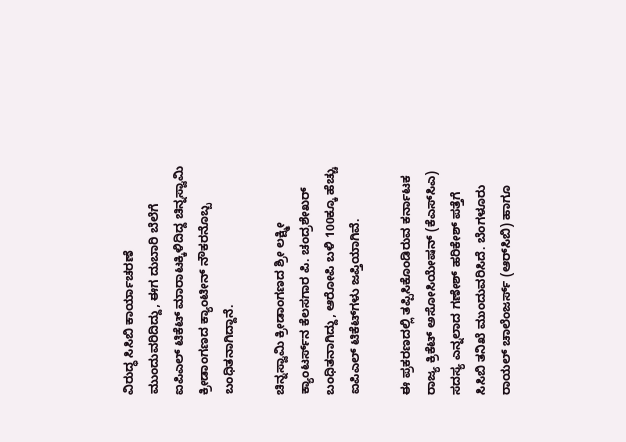ವಿರುದ್ಧ ಸಿಸಿಬಿ ಕಾರ್ಯಾಚರಣೆ ಮುಂದುವರಿದಿದ್ದು, ಈಗ ದುಬಾರಿ ಬೆಲೆಗೆ ಐಪಿಎಲ್ ಟಿಕೆಟ್ ಮಾರಾಟಕ್ಕಿಳಿದಿದ್ದ ಚಿನ್ನಸ್ವಾಮಿ ಕ್ರೀಡಾಂಗಣದ ಕ್ಯಾಂಟೀನ್‌ ನೌಕರನೊಬ್ಬ ಬಂಧಿತನಾಗಿದ್ದಾನೆ.

ಚಿನ್ನಸ್ವಾಮಿ ಕ್ರೀಡಾಂಗಣದ ಶ್ರೀ ಲಕ್ಷ್ಮೀ ಕ್ಯಾಂಟರ್ಸ್‌ನ ಕೆಲಸಗಾರ ಪಿ. ಚಂದ್ರಶೇಖರ್‌ ಬಂಧಿತನಾಗಿದ್ದು, ಆರೋಪಿ ಬಳಿ 100ಕ್ಕೂ ಹೆಚ್ಚು ಐಪಿಎಲ್‌ ಟಿಕೆಟ್‌ಗಳು ಜಪ್ತಿಯಾಗಿವೆ.

ಈ ಪ್ರಕರಣದಲ್ಲಿ ತಪ್ಪಿಸಿಕೊಂಡಿರುವ ಕರ್ನಾಟಕ ರಾಜ್ಯ ಕ್ರಿಕೆಟ್‌ ಅಸೋಸಿಯೇಷನ್‌ (ಕೆಎಸ್‌ಸಿಎ) ಸದಸ್ಯ ಎನ್ನಲಾದ ಗಣೇಶ್‌ ಹರಿಕೇಶ್‌ ಪತ್ತೆಗೆ ಸಿಸಿಬಿ ತನಿಖೆ ಮುಂದುವರಿಸಿದೆ. ಬೆಂಗಳೂರು ರಾಯಲ್ ಚಾಲೆಂಜರ್ಸ್ (ಆರ್‌ಸಿಬಿ) ಹಾಗೂ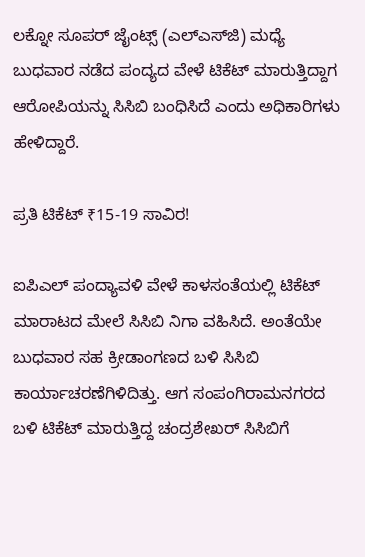ಲಕ್ನೋ ಸೂಪರ್‌ ಜೈಂಟ್ಸ್‌ (ಎಲ್‌ಎಸ್‌ಜಿ) ಮಧ್ಯೆ ಬುಧವಾರ ನಡೆದ ಪಂದ್ಯದ ವೇಳೆ ಟಿಕೆಟ್‌ ಮಾರುತ್ತಿದ್ದಾಗ ಆರೋಪಿಯನ್ನು ಸಿಸಿಬಿ ಬಂಧಿಸಿದೆ ಎಂದು ಅಧಿಕಾರಿಗಳು ಹೇಳಿದ್ದಾರೆ.

ಪ್ರತಿ ಟಿಕೆಟ್ ₹15-19 ಸಾವಿರ!

ಐಪಿಎಲ್ ಪಂದ್ಯಾವಳಿ ವೇಳೆ ಕಾಳಸಂತೆಯಲ್ಲಿ ಟಿಕೆಟ್ ಮಾರಾಟದ ಮೇಲೆ ಸಿಸಿಬಿ ನಿಗಾ ವಹಿಸಿದೆ. ಅಂತೆಯೇ ಬುಧವಾರ ಸಹ ಕ್ರೀಡಾಂಗಣದ ಬಳಿ ಸಿಸಿಬಿ ಕಾರ್ಯಾಚರಣೆಗಿಳಿದಿತ್ತು. ಆಗ ಸಂಪಂಗಿರಾಮನಗರದ ಬಳಿ ಟಿಕೆಟ್‌ ಮಾರುತ್ತಿದ್ದ ಚಂದ್ರಶೇಖರ್‌ ಸಿಸಿಬಿಗೆ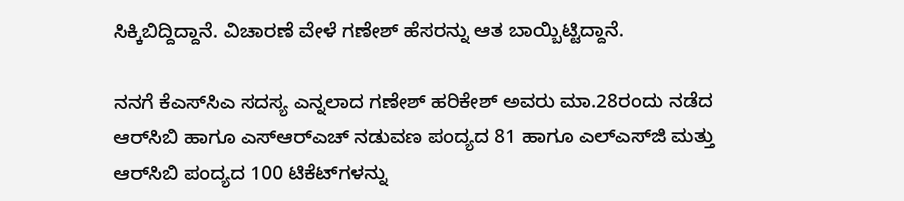ಸಿಕ್ಕಿಬಿದ್ದಿದ್ದಾನೆ. ವಿಚಾರಣೆ ವೇಳೆ ಗಣೇಶ್ ಹೆಸರನ್ನು ಆತ ಬಾಯ್ಬಿಟ್ಟಿದ್ದಾನೆ.

ನನಗೆ ಕೆಎಸ್‌ಸಿಎ ಸದಸ್ಯ ಎನ್ನಲಾದ ಗಣೇಶ್‌ ಹರಿಕೇಶ್‌ ಅವರು ಮಾ.28ರಂದು ನಡೆದ ಆರ್‌ಸಿಬಿ ಹಾಗೂ ಎಸ್‌ಆರ್‌ಎಚ್‌ ನಡುವಣ ಪಂದ್ಯದ 81 ಹಾಗೂ ಎಲ್‌ಎಸ್‌ಜಿ ಮತ್ತು ಆರ್‌ಸಿಬಿ ಪಂದ್ಯದ 100 ಟಿಕೆಟ್‌ಗಳನ್ನು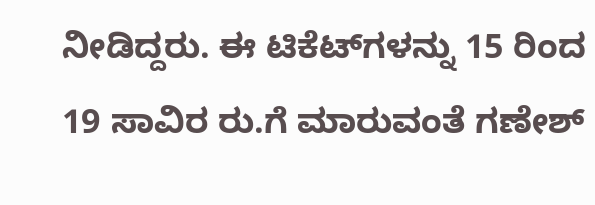ನೀಡಿದ್ದರು. ಈ ಟಿಕೆಟ್‌ಗಳನ್ನು 15 ರಿಂದ 19 ಸಾವಿರ ರು.ಗೆ ಮಾರುವಂತೆ ಗಣೇಶ್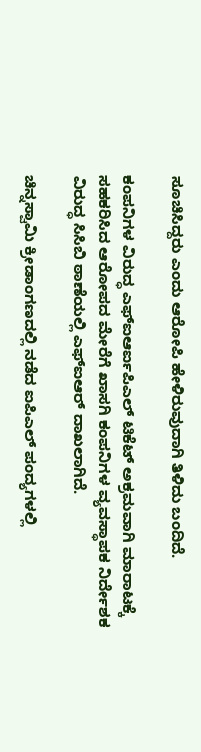ಸೂಚಿಸಿದ್ದರು ಎಂದು ಆರೋಪಿ ಹೇಳಿರುವುದಾಗಿ ತಿಳಿದು ಬಂದಿದೆ.

ಕಂಪನಿಗಳ ವಿರುದ್ಧ ಎಫ್‌ಐಆರ್ಐಪಿಎಲ್ ಟಿಕೆಟ್ ಅಕ್ರಮವಾಗಿ ಮಾರಾಟಕ್ಕೆ ಸಹಕರಿಸಿದ ಆರೋಪದ ಮೇರೆಗೆ ಖಾಸಗಿ ಕಂಪನಿಗಳ ವ್ಯವಸ್ಥಾಪಕ ನಿರ್ದೇಶಕ ವಿರುದ್ಧ ಸಿಸಿಬಿ ಠಾಣೆಯಲ್ಲಿ ಎಫ್‌ಐಆರ್ ದಾಖಲಾಗಿದೆ.

ಚಿನ್ನಸ್ವಾಮಿ ಕ್ರೀಡಾಂಗಣದಲ್ಲಿ ನಡೆದ ಐಪಿಎಲ್ ಪಂದ್ಯಗಳಲ್ಲಿ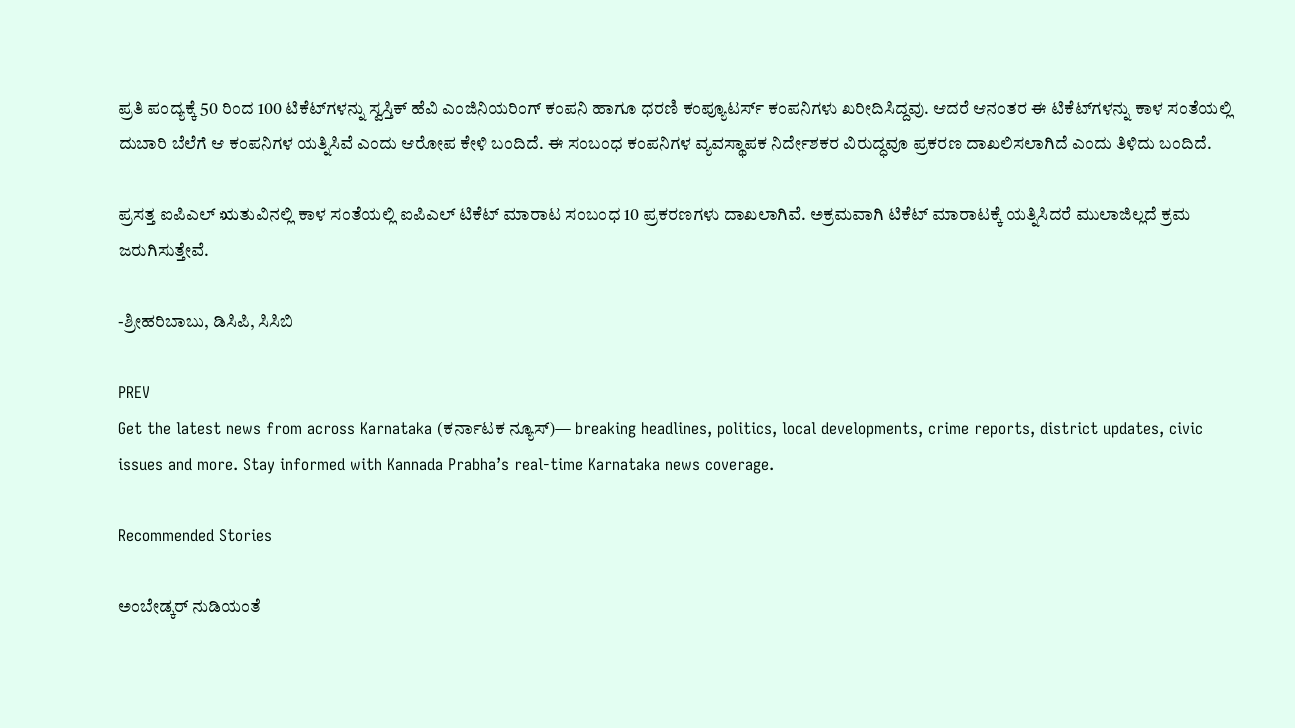ಪ್ರತಿ ಪಂದ್ಯಕ್ಕೆ 50 ರಿಂದ 100 ಟಿಕೆಟ್‌ಗಳನ್ನು ಸ್ವಸ್ತಿಕ್‌ ಹೆವಿ ಎಂಜಿನಿಯರಿಂಗ್‌ ಕಂಪನಿ ಹಾಗೂ ಧರಣಿ ಕಂಪ್ಯೂಟರ್ಸ್‌ ಕಂಪನಿಗಳು ಖರೀದಿಸಿದ್ದವು. ಆದರೆ ಆನಂತರ ಈ ಟಿಕೆಟ್‌ಗಳನ್ನು ಕಾಳ ಸಂತೆಯಲ್ಲಿ ದುಬಾರಿ ಬೆಲೆಗೆ ಆ ಕಂಪನಿಗಳ ಯತ್ನಿಸಿವೆ ಎಂದು ಆರೋಪ ಕೇಳಿ ಬಂದಿದೆ. ಈ ಸಂಬಂಧ ಕಂಪನಿಗಳ ವ್ಯವಸ್ಥಾಪಕ ನಿರ್ದೇಶಕರ ವಿರುದ್ಧವೂ ಪ್ರಕರಣ ದಾಖಲಿಸಲಾಗಿದೆ ಎಂದು ತಿಳಿದು ಬಂದಿದೆ.

ಪ್ರಸತ್ತ ಐಪಿಎಲ್ ಋತುವಿನಲ್ಲಿ ಕಾಳ ಸಂತೆಯಲ್ಲಿ ಐಪಿಎಲ್ ಟಿಕೆಟ್ ಮಾರಾಟ ಸಂಬಂಧ 10 ಪ್ರಕರಣಗಳು ದಾಖಲಾಗಿವೆ. ಅಕ್ರಮವಾಗಿ ಟಿಕೆಟ್ ಮಾರಾಟಕ್ಕೆ ಯತ್ನಿಸಿದರೆ ಮುಲಾಜಿಲ್ಲದೆ ಕ್ರಮ ಜರುಗಿಸುತ್ತೇವೆ.

-ಶ್ರೀಹರಿಬಾಬು, ಡಿಸಿಪಿ, ಸಿಸಿಬಿ

PREV
Get the latest news from across Karnataka (ಕರ್ನಾಟಕ ನ್ಯೂಸ್)— breaking headlines, politics, local developments, crime reports, district updates, civic issues and more. Stay informed with Kannada Prabha’s real‑time Karnataka news coverage.

Recommended Stories

ಅಂಬೇಡ್ಕರ್‌ ನುಡಿಯಂತೆ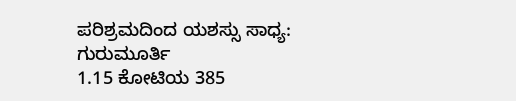ಪರಿಶ್ರಮದಿಂದ ಯಶಸ್ಸು ಸಾಧ್ಯ: ಗುರುಮೂರ್ತಿ
1.15 ಕೋಟಿಯ 385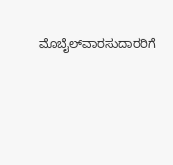ಮೊಬೈಲ್‌ವಾರಸುದಾರರಿಗೆ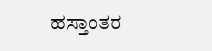ಹಸ್ತಾಂತರ